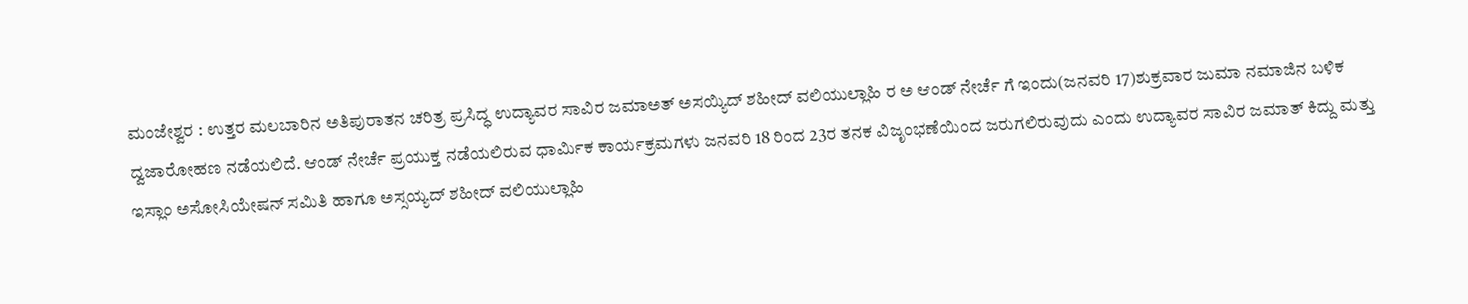ಮಂಜೇಶ್ವರ : ಉತ್ತರ ಮಲಬಾರಿನ ಅತಿಪುರಾತನ ಚರಿತ್ರ ಪ್ರಸಿದ್ಧ ಉದ್ಯಾವರ ಸಾವಿರ ಜಮಾಅತ್ ಅಸಯ್ಯಿದ್ ಶಹೀದ್ ವಲಿಯುಲ್ಲಾಹಿ ರ ಅ ಆಂಡ್ ನೇರ್ಚೆ ಗೆ ಇಂದು(ಜನವರಿ 17)ಶುಕ್ರವಾರ ಜುಮಾ ನಮಾಜಿನ ಬಳಿಕ ದ್ವಜಾರೋಹಣ ನಡೆಯಲಿದೆ. ಆಂಡ್ ನೇರ್ಚೆ ಪ್ರಯುಕ್ತ ನಡೆಯಲಿರುವ ಧಾರ್ಮಿಕ ಕಾರ್ಯಕ್ರಮಗಳು ಜನವರಿ 18 ರಿಂದ 23ರ ತನಕ ವಿಜೃಂಭಣೆಯಿಂದ ಜರುಗಲಿರುವುದು ಎಂದು ಉದ್ಯಾವರ ಸಾವಿರ ಜಮಾತ್ ಕಿದ್ದು ಮತ್ತು ಇಸ್ಲಾಂ ಅಸೋಸಿಯೇಷನ್ ಸಮಿತಿ ಹಾಗೂ ಅಸ್ಸಯ್ಯದ್ ಶಹೀದ್ ವಲಿಯುಲ್ಲಾಹಿ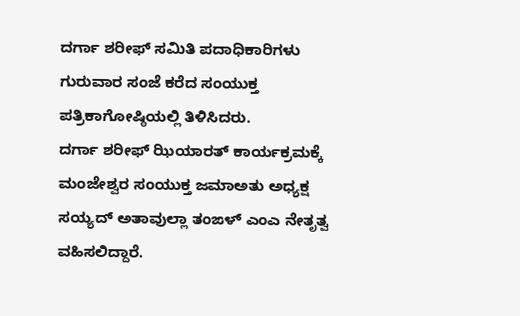ದರ್ಗಾ ಶರೀಫ್ ಸಮಿತಿ ಪದಾಧಿಕಾರಿಗಳು ಗುರುವಾರ ಸಂಜೆ ಕರೆದ ಸಂಯುಕ್ತ ಪತ್ರಿಕಾಗೋಷ್ಠಿಯಲ್ಲಿ ತಿಳಿಸಿದರು.
ದರ್ಗಾ ಶರೀಫ್ ಝಿಯಾರತ್ ಕಾರ್ಯಕ್ರಮಕ್ಕೆ ಮಂಜೇಶ್ವರ ಸಂಯುಕ್ತ ಜಮಾಅತು ಅಧ್ಯಕ್ಷ ಸಯ್ಯದ್ ಅತಾವುಲ್ಲಾ ತಂಙಳ್ ಎಂಎ ನೇತೃತ್ವ ವಹಿಸಲಿದ್ದಾರೆ.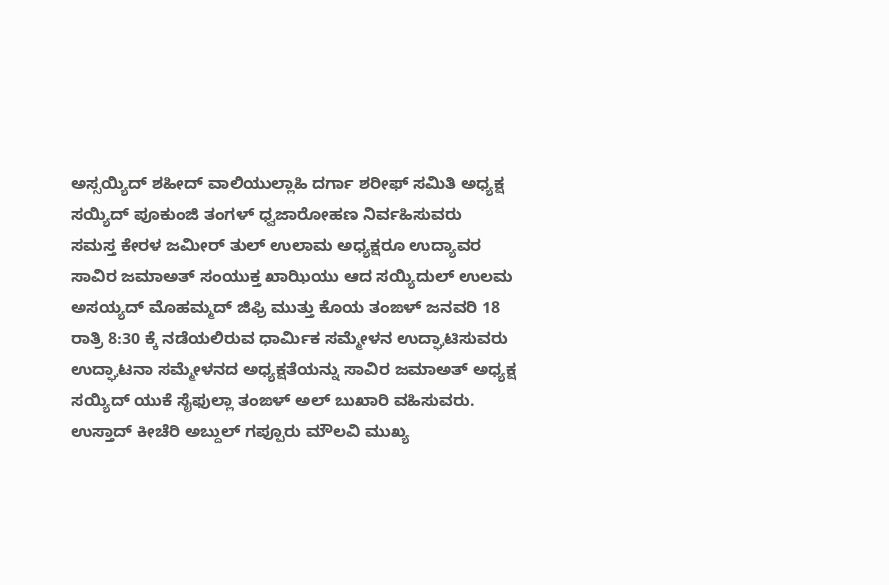ಅಸ್ಸಯ್ಯಿದ್ ಶಹೀದ್ ವಾಲಿಯುಲ್ಲಾಹಿ ದರ್ಗಾ ಶರೀಫ್ ಸಮಿತಿ ಅಧ್ಯಕ್ಷ ಸಯ್ಯಿದ್ ಪೂಕುಂಜಿ ತಂಗಳ್ ಧ್ವಜಾರೋಹಣ ನಿರ್ವಹಿಸುವರು
ಸಮಸ್ತ ಕೇರಳ ಜಮೀರ್ ತುಲ್ ಉಲಾಮ ಅಧ್ಯಕ್ಷರೂ ಉದ್ಯಾವರ ಸಾವಿರ ಜಮಾಅತ್ ಸಂಯುಕ್ತ ಖಾಝಿಯು ಆದ ಸಯ್ಯಿದುಲ್ ಉಲಮ ಅಸಯ್ಯದ್ ಮೊಹಮ್ಮದ್ ಜಿಫ್ರಿ ಮುತ್ತು ಕೊಯ ತಂಙಳ್ ಜನವರಿ 18 ರಾತ್ರಿ 8:30 ಕ್ಕೆ ನಡೆಯಲಿರುವ ಧಾರ್ಮಿಕ ಸಮ್ಮೇಳನ ಉದ್ಘಾಟಿಸುವರು ಉದ್ಘಾಟನಾ ಸಮ್ಮೇಳನದ ಅಧ್ಯಕ್ಷತೆಯನ್ನು ಸಾವಿರ ಜಮಾಅತ್ ಅಧ್ಯಕ್ಷ ಸಯ್ಯಿದ್ ಯುಕೆ ಸೈಫುಲ್ಲಾ ತಂಙಳ್ ಅಲ್ ಬುಖಾರಿ ವಹಿಸುವರು. ಉಸ್ತಾದ್ ಕೀಚೆರಿ ಅಬ್ದುಲ್ ಗಪ್ಪೂರು ಮೌಲವಿ ಮುಖ್ಯ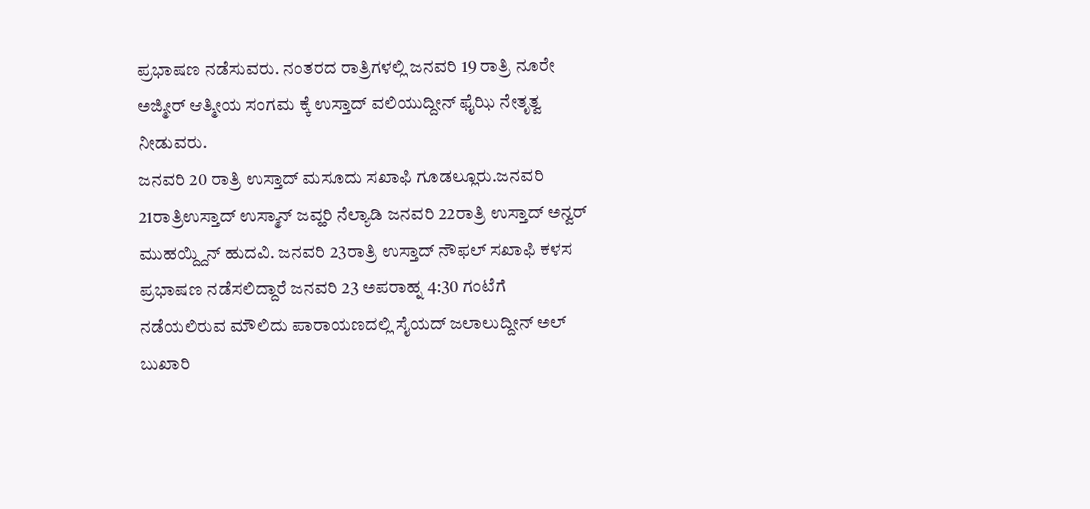ಪ್ರಭಾಷಣ ನಡೆಸುವರು. ನಂತರದ ರಾತ್ರಿಗಳಲ್ಲಿ ಜನವರಿ 19 ರಾತ್ರಿ ನೂರೇ ಅಜ್ಮೀರ್ ಆತ್ಮೀಯ ಸಂಗಮ ಕ್ಕೆ ಉಸ್ತಾದ್ ವಲಿಯುದ್ದೀನ್ ಫೈಝಿ ನೇತೃತ್ವ ನೀಡುವರು.
ಜನವರಿ 20 ರಾತ್ರಿ ಉಸ್ತಾದ್ ಮಸೂದು ಸಖಾಫಿ ಗೂಡಲ್ಲೂರು.ಜನವರಿ 21ರಾತ್ರಿಉಸ್ತಾದ್ ಉಸ್ಮಾನ್ ಜವ್ಹರಿ ನೆಲ್ಯಾಡಿ ಜನವರಿ 22ರಾತ್ರಿ ಉಸ್ತಾದ್ ಅನ್ವರ್ ಮುಹಯ್ದ್ದಿನ್ ಹುದವಿ. ಜನವರಿ 23ರಾತ್ರಿ ಉಸ್ತಾದ್ ನೌಫಲ್ ಸಖಾಫಿ ಕಳಸ ಪ್ರಭಾಷಣ ನಡೆಸಲಿದ್ದಾರೆ ಜನವರಿ 23 ಅಪರಾಹ್ನ 4:30 ಗಂಟೆಗೆ ನಡೆಯಲಿರುವ ಮೌಲಿದು ಪಾರಾಯಣದಲ್ಲಿ ಸೈಯದ್ ಜಲಾಲುದ್ದೀನ್ ಅಲ್ ಬುಖಾರಿ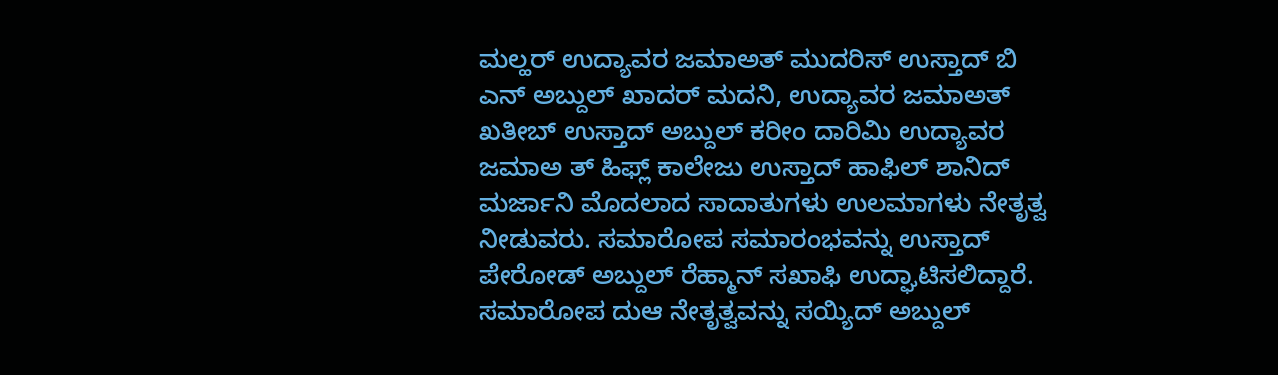ಮಲ್ಹರ್ ಉದ್ಯಾವರ ಜಮಾಅತ್ ಮುದರಿಸ್ ಉಸ್ತಾದ್ ಬಿ ಎನ್ ಅಬ್ದುಲ್ ಖಾದರ್ ಮದನಿ, ಉದ್ಯಾವರ ಜಮಾಅತ್ ಖತೀಬ್ ಉಸ್ತಾದ್ ಅಬ್ದುಲ್ ಕರೀಂ ದಾರಿಮಿ ಉದ್ಯಾವರ ಜಮಾಅ ತ್ ಹಿಫ್ಲ್ ಕಾಲೇಜು ಉಸ್ತಾದ್ ಹಾಫಿಲ್ ಶಾನಿದ್ ಮರ್ಜಾನಿ ಮೊದಲಾದ ಸಾದಾತುಗಳು ಉಲಮಾಗಳು ನೇತೃತ್ವ ನೀಡುವರು. ಸಮಾರೋಪ ಸಮಾರಂಭವನ್ನು ಉಸ್ತಾದ್ ಪೇರೋಡ್ ಅಬ್ದುಲ್ ರೆಹ್ಮಾನ್ ಸಖಾಫಿ ಉದ್ಘಾಟಿಸಲಿದ್ದಾರೆ. ಸಮಾರೋಪ ದುಆ ನೇತೃತ್ವವನ್ನು ಸಯ್ಯಿದ್ ಅಬ್ದುಲ್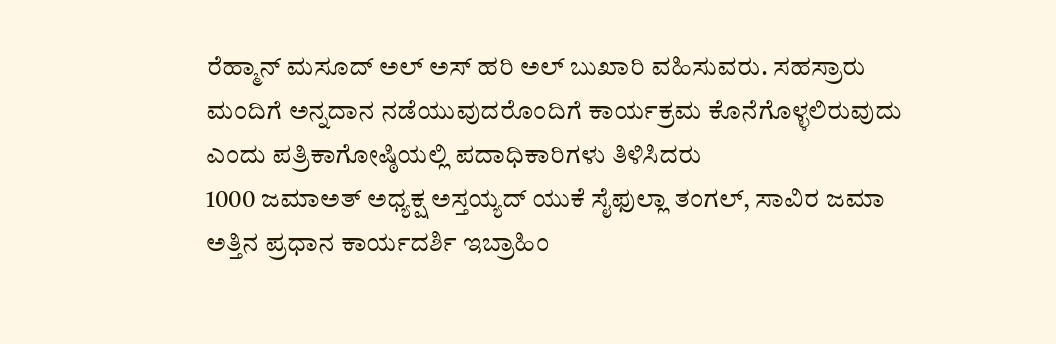ರೆಹ್ಮಾನ್ ಮಸೂದ್ ಅಲ್ ಅಸ್ ಹರಿ ಅಲ್ ಬುಖಾರಿ ವಹಿಸುವರು. ಸಹಸ್ರಾರು ಮಂದಿಗೆ ಅನ್ನದಾನ ನಡೆಯುವುದರೊಂದಿಗೆ ಕಾರ್ಯಕ್ರಮ ಕೊನೆಗೊಳ್ಳಲಿರುವುದು ಎಂದು ಪತ್ರಿಕಾಗೋಷ್ಠಿಯಲ್ಲಿ ಪದಾಧಿಕಾರಿಗಳು ತಿಳಿಸಿದರು
1000 ಜಮಾಅತ್ ಅಧ್ಯಕ್ಷ ಅಸ್ತಯ್ಯದ್ ಯುಕೆ ಸೈಫುಲ್ಲಾ ತಂಗಲ್, ಸಾವಿರ ಜಮಾ ಅತ್ತಿನ ಪ್ರಧಾನ ಕಾರ್ಯದರ್ಶಿ ಇಬ್ರಾಹಿಂ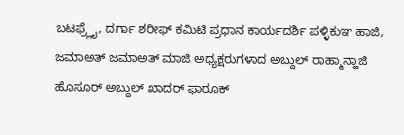ಬಟಫ್ರ್ಲೈ, ದರ್ಗಾ ಶರೀಫ್ ಕಮಿಟಿ ಪ್ರಧಾನ ಕಾರ್ಯದರ್ಶಿ ಪಳ್ಳಿಕುಞ ಹಾಜಿ, ಜಮಾಅತ್ ಜಮಾಅತ್ ಮಾಜಿ ಅಧ್ಯಕ್ಷರುಗಳಾದ ಅಬ್ದುಲ್ ರಾಹ್ಮಾನ್ಹಾಜಿ ಹೊಸೂರ್ ಅಬ್ದುಲ್ ಖಾದರ್ ಫಾರೂಕ್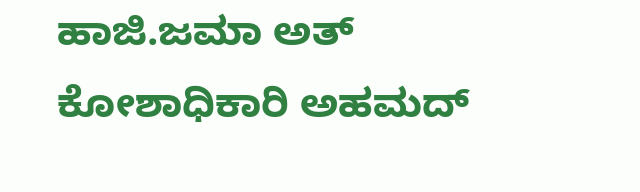ಹಾಜಿ.ಜಮಾ ಅತ್ ಕೋಶಾಧಿಕಾರಿ ಅಹಮದ್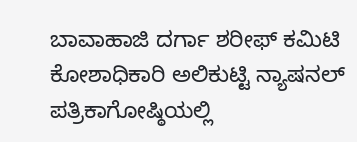ಬಾವಾಹಾಜಿ ದರ್ಗಾ ಶರೀಫ್ ಕಮಿಟಿ ಕೋಶಾಧಿಕಾರಿ ಅಲಿಕುಟ್ಟಿ ನ್ಯಾಷನಲ್ ಪತ್ರಿಕಾಗೋಷ್ಠಿಯಲ್ಲಿ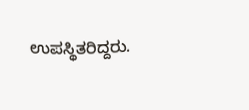ಉಪಸ್ಥಿತರಿದ್ದರು.